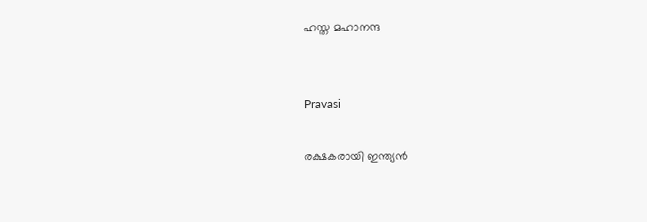ഹസ്ത മഹാനന്ദ


Pravasi

രക്ഷകരായി ഇന്ത്യൻ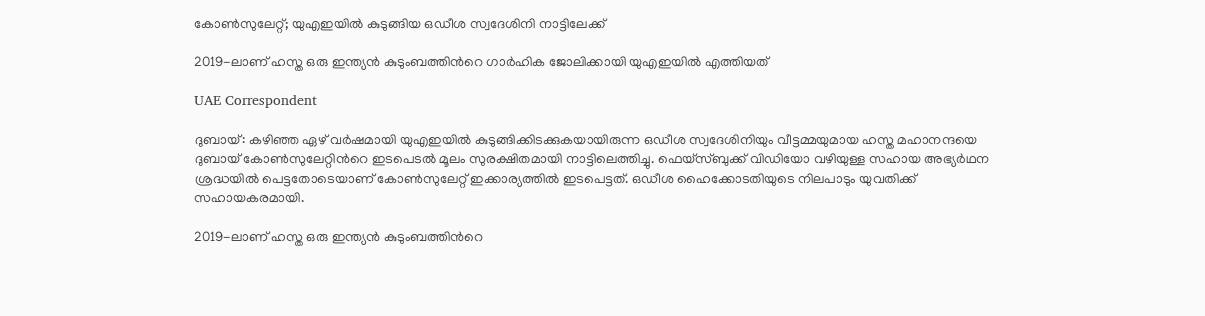കോൺസുലേറ്റ്; യുഎഇയിൽ കുടുങ്ങിയ ഒഡീശ സ്വദേശിനി നാട്ടിലേക്ക്

2019-ലാണ് ഹസ്ത ഒരു ഇന്ത്യൻ കുടുംബത്തിന്‍റെ ഗാർഹിക ജോലിക്കായി യുഎഇയിൽ എത്തിയത്

UAE Correspondent

ദുബായ്: കഴിഞ്ഞ ഏഴ് വർഷമായി യുഎഇയിൽ കുടുങ്ങിക്കിടക്കുകയായിരുന്ന ഒഡീശ സ്വദേശിനിയും വീട്ടമ്മയുമായ ഹസ്ത മഹാനന്ദയെ ദുബായ് കോൺസുലേറ്റിന്‍റെ ഇടപെടൽ മൂലം സുരക്ഷിതമായി നാട്ടിലെത്തിച്ചു. ഫെയ്സ്ബുക്ക് വിഡിയോ വഴിയുള്ള സഹായ അഭ്യർഥന ശ്രദ്ധയിൽ പെട്ടതോടെയാണ്‌ കോൺസുലേറ്റ് ഇക്കാര്യത്തിൽ ഇടപെട്ടത്. ഒഡീശ ഹൈക്കോടതിയുടെ നിലപാടും യുവതിക്ക് സഹായകരമായി.

2019-ലാണ് ഹസ്ത ഒരു ഇന്ത്യൻ കുടുംബത്തിന്‍റെ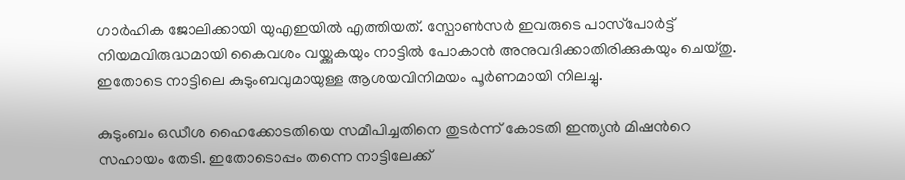ഗാർഹിക ജോലിക്കായി യുഎഇയിൽ എത്തിയത്. സ്പോൺസർ ഇവരുടെ പാസ്‌പോർട്ട് നിയമവിരുദ്ധമായി കൈവശം വയ്ക്കുകയും നാട്ടിൽ പോകാൻ അനുവദിക്കാതിരിക്കുകയും ചെയ്തു. ഇതോടെ നാട്ടിലെ കുടുംബവുമായുള്ള ആശയവിനിമയം പൂർണമായി നിലച്ചു.

കുടുംബം ഒഡീശ ഹൈക്കോടതിയെ സമീപിച്ചതിനെ തുടർന്ന് കോടതി ഇന്ത്യൻ മിഷന്‍റെ സഹായം തേടി. ഇതോടൊപ്പം തന്നെ നാട്ടിലേക്ക്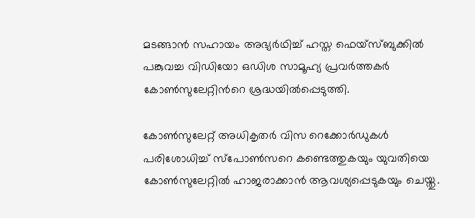മടങ്ങാൻ സഹായം അഭ്യർഥിച്ച് ഹസ്ത ഫെ‍യ്സ്ബുക്കിൽ പങ്കുവച്ച വിഡിയോ ഒഡിശ സാമൂഹ്യ പ്രവർത്തകർ കോൺസുലേറ്റിന്‍റെ ശ്രദ്ധയിൽപ്പെടുത്തി.

കോൺസുലേറ്റ് അധികൃതർ വിസ റെക്കോർഡുകൾ പരിശോധിച്ച് സ്പോൺസറെ കണ്ടെത്തുകയും യുവതിയെ കോൺസുലേറ്റിൽ ഹാജരാക്കാൻ ആവശ്യപ്പെടുകയും ചെയ്തു.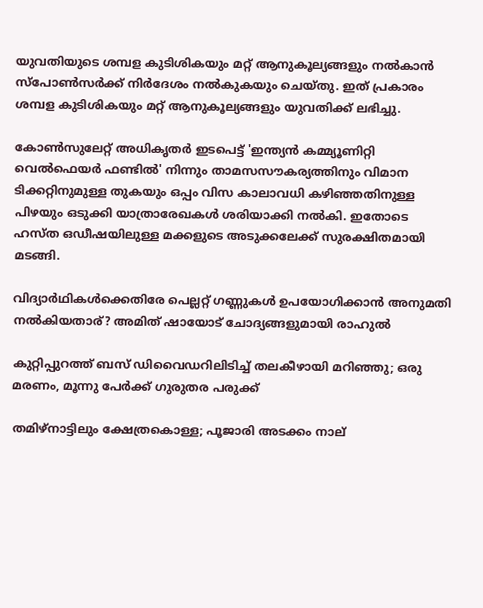യുവതിയുടെ ശമ്പള കുടിശികയും മറ്റ് ആനുകൂല്യങ്ങളും നൽകാൻ സ്പോൺസർക്ക് നിർദേശം നൽകുകയും ചെയ്തു. ഇത് പ്രകാരം ശമ്പള കുടിശികയും മറ്റ് ആനുകൂല്യങ്ങളും യുവതിക്ക് ലഭിച്ചു.

കോൺസുലേറ്റ് അധികൃതർ ഇടപെട്ട് 'ഇന്ത്യൻ കമ്മ്യൂണിറ്റി വെൽഫെയർ ഫണ്ടിൽ' നിന്നും താമസസൗകര്യത്തിനും വിമാന ടിക്കറ്റിനുമുള്ള തുകയും ഒപ്പം വിസ കാലാവധി കഴിഞ്ഞതിനുള്ള പിഴയും ഒടുക്കി യാത്രാരേഖകൾ ശരിയാക്കി നൽകി. ഇതോടെ ഹസ്ത ഒഡീഷയിലുള്ള മക്കളുടെ അടുക്കലേക്ക് സുരക്ഷിതമായി മടങ്ങി.

വിദ‍്യാർഥികൾക്കെതിരേ പെല്ലറ്റ് ഗണ്ണുകൾ ഉപയോഗിക്കാൻ അനുമതി നൽകിയതാര്? അമിത് ഷായോട് ചോദ‍്യങ്ങളുമായി രാഹുൽ

കുറ്റിപ്പുറത്ത് ബസ് ഡിവൈഡറിലിടിച്ച് തലകീഴായി മറിഞ്ഞു; ഒരു മരണം, മൂന്നു പേർക്ക് ഗുരുതര പരുക്ക്

തമിഴ്നാട്ടിലും ക്ഷേത്രകൊള്ള; പൂജാരി അടക്കം നാല്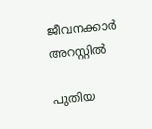ജീവനക്കാർ അറസ്റ്റിൽ

പുതിയ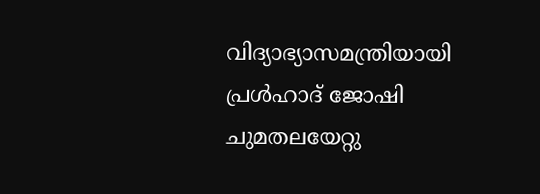വിദ്യാഭ്യാസമന്ത്രിയായി പ്രൾഹാദ് ജോഷി ചുമതലയേറ്റു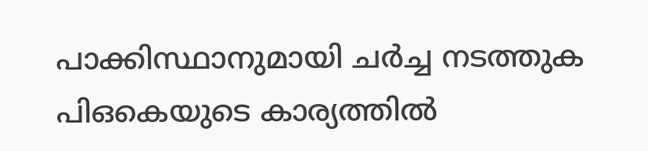പാക്കിസ്ഥാനുമായി ചർച്ച നടത്തുക പിഒകെയുടെ കാര്യത്തിൽ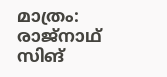മാത്രം: രാജ്നാഥ് സിങ്